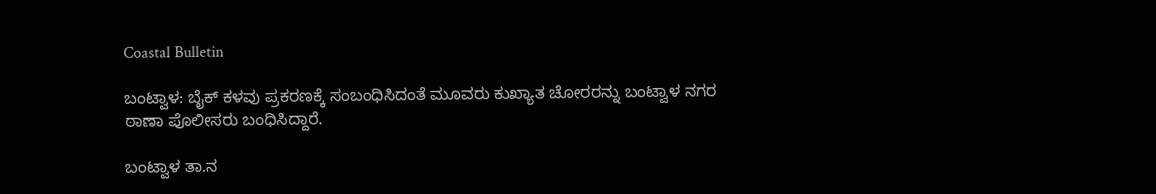Coastal Bulletin

ಬಂಟ್ವಾಳ: ಬೈಕ್ ಕಳವು ಪ್ರಕರಣಕ್ಕೆ ಸಂಬಂಧಿಸಿದಂತೆ ಮೂವರು ಕುಖ್ಯಾತ ಚೋರರನ್ನು ಬಂಟ್ವಾಳ ನಗರ ಠಾಣಾ ಪೊಲೀಸರು ಬಂಧಿಸಿದ್ದಾರೆ.

ಬಂಟ್ವಾಳ ತಾ.ನ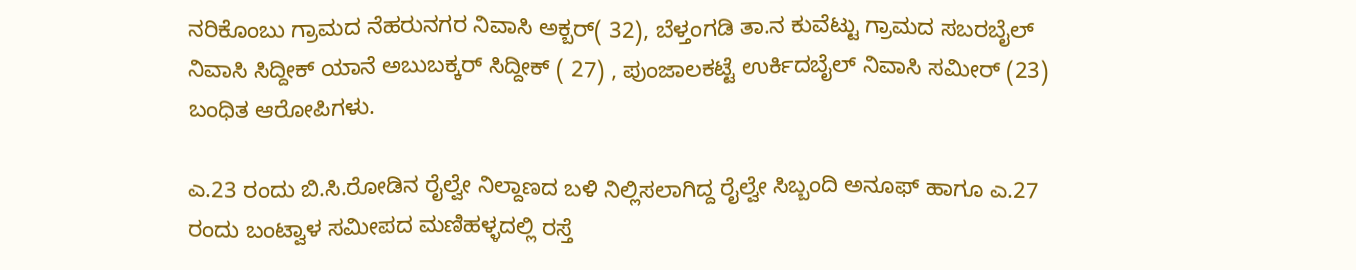ನರಿಕೊಂಬು ಗ್ರಾಮದ ನೆಹರುನಗರ ನಿವಾಸಿ ಅಕ್ಬರ್( 32), ಬೆಳ್ತಂಗಡಿ ತಾ.ನ ಕುವೆಟ್ಟು ಗ್ರಾಮದ ಸಬರಬೈಲ್ ನಿವಾಸಿ ಸಿದ್ದೀಕ್ ಯಾನೆ ಅಬುಬಕ್ಕರ್ ಸಿದ್ದೀಕ್ ( 27) , ಪುಂಜಾಲಕಟ್ಟೆ ಉರ್ಕಿದಬೈಲ್ ನಿವಾಸಿ ಸಮೀರ್ (23) ಬಂಧಿತ ಆರೋಪಿಗಳು.

ಎ.23 ರಂದು ಬಿ.ಸಿ.ರೋಡಿನ ರೈಲ್ವೇ ನಿಲ್ದಾಣದ ಬಳಿ ನಿಲ್ಲಿಸಲಾಗಿದ್ದ ರೈಲ್ವೇ ಸಿಬ್ಬಂದಿ ಅನೂಫ್ ಹಾಗೂ ಎ.27 ರಂದು ಬಂಟ್ವಾಳ ಸಮೀಪದ ಮಣಿಹಳ್ಳದಲ್ಲಿ ರಸ್ತೆ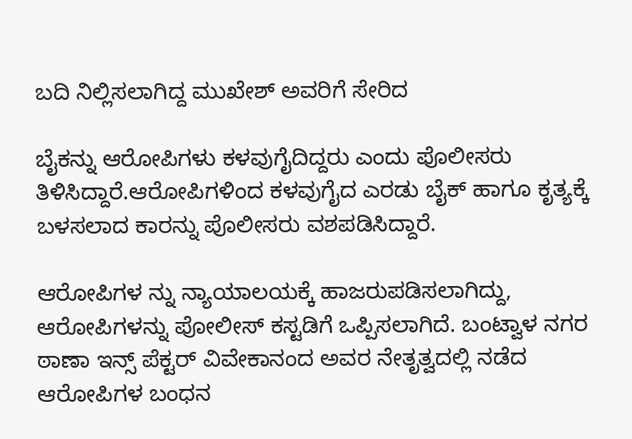ಬದಿ ನಿಲ್ಲಿಸಲಾಗಿದ್ದ ಮುಖೇಶ್ ಅವರಿಗೆ ಸೇರಿದ

ಬೈಕನ್ನು ಆರೋಪಿಗಳು‌ ಕಳವುಗೈದಿದ್ದರು ಎಂದು ಪೊಲೀಸರು ತಿಳಿಸಿದ್ದಾರೆ.ಆರೋಪಿಗಳಿಂದ ಕಳವುಗೈದ ಎರಡು ಬೈಕ್ ಹಾಗೂ ಕೃತ್ಯಕ್ಕೆ ಬಳಸಲಾದ ಕಾರನ್ನು ಪೊಲೀಸರು ವಶಪಡಿಸಿದ್ದಾರೆ.

ಆರೋಪಿಗಳ ನ್ನು ನ್ಯಾಯಾಲಯಕ್ಕೆ ಹಾಜರುಪಡಿಸಲಾಗಿದ್ದು, ಆರೋಪಿಗಳನ್ನು ಪೋಲೀಸ್ ಕಸ್ಟಡಿಗೆ ಒಪ್ಪಿಸಲಾಗಿದೆ. ಬಂಟ್ವಾಳ ನಗರ ಠಾಣಾ ಇನ್ಸ್ ಪೆಕ್ಟರ್ ವಿವೇಕಾನಂದ ಅವರ ನೇತೃತ್ವದಲ್ಲಿ ನಡೆದ ಆರೋಪಿಗಳ ಬಂಧನ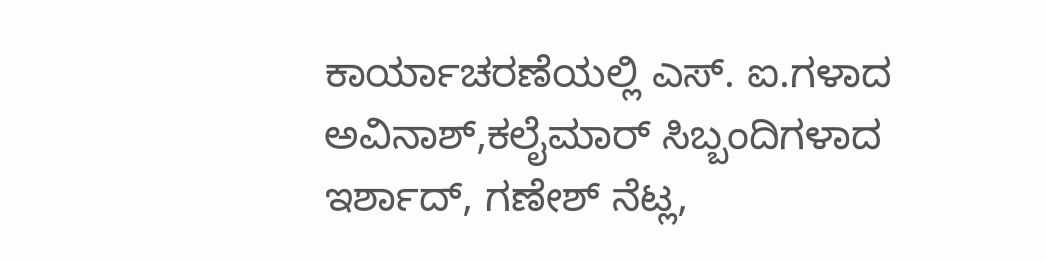ಕಾರ್ಯಾಚರಣೆಯಲ್ಲಿ ಎಸ್. ಐ.ಗಳಾದ ಅವಿನಾಶ್,ಕಲೈಮಾರ್ ಸಿಬ್ಬಂದಿಗಳಾದ ಇರ್ಶಾದ್, ಗಣೇಶ್ ನೆಟ್ಲ,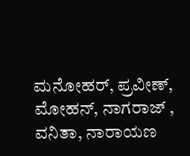ಮನೋಹರ್, ಪ್ರವೀಣ್, ಮೋಹನ್, ನಾಗರಾಜ್ , ವನಿತಾ, ನಾರಾಯಣ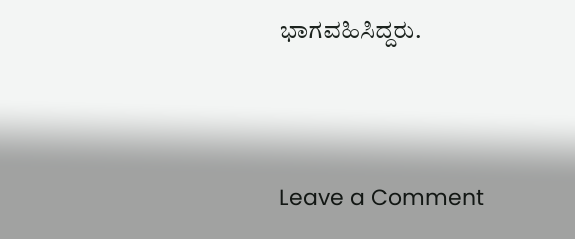ಭಾಗವಹಿಸಿದ್ದರು.




Leave a Comment